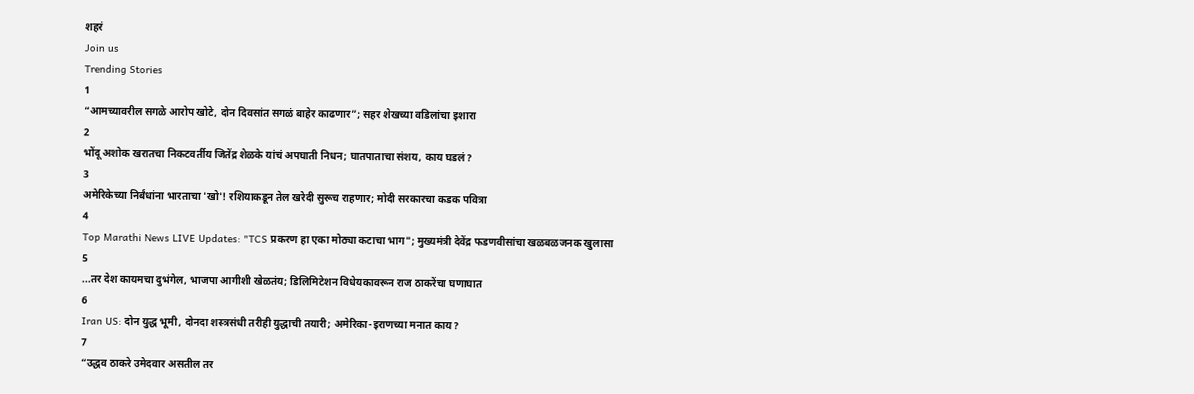शहरं
Join us
Trending Stories
1
“आमच्यावरील सगळे आरोप खोटे, दोन दिवसांत सगळं बाहेर काढणार”; सहर शेखच्या वडिलांचा इशारा
2
भोंदू अशोक खरातचा निकटवर्तीय जितेंद्र शेळके यांचं अपघाती निधन; घातपाताचा संशय, काय घडलं?
3
अमेरिकेच्या निर्बंधांना भारताचा 'खो'! रशियाकडून तेल खरेदी सुरूच राहणार; मोदी सरकारचा कडक पवित्रा
4
Top Marathi News LIVE Updates: "TCS प्रकरण हा एका मोठ्या कटाचा भाग"; मुख्यमंत्री देवेंद्र फडणवीसांचा खळबळजनक खुलासा
5
...तर देश कायमचा दुभंगेल, भाजपा आगीशी खेळतंय; डिलिमिटेशन विधेयकावरून राज ठाकरेंचा घणाघात
6
Iran US: दोन युद्ध भूमी, दोनदा शस्त्रसंधी तरीही युद्धाची तयारी; अमेरिका-इराणच्या मनात काय?
7
“उद्धव ठाकरे उमेदवार असतील तर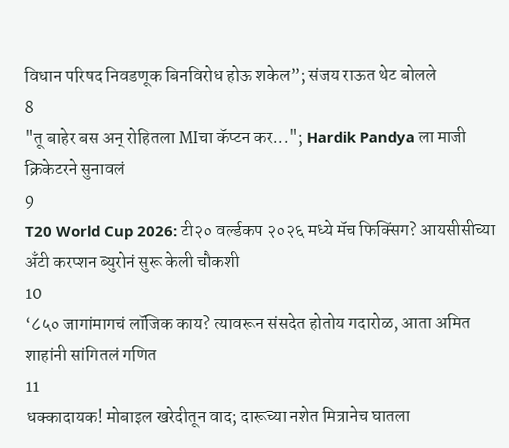विधान परिषद निवडणूक बिनविरोध होऊ शकेल”; संजय राऊत थेट बोलले
8
"तू बाहेर बस अन् रोहितला MIचा कॅप्टन कर..."; Hardik Pandya ला माजी क्रिकेटरने सुनावलं
9
T20 World Cup 2026: टी२० वर्ल्डकप २०२६ मध्ये मॅच फिक्सिंग? आयसीसीच्या अँटी करप्शन ब्युरोनं सुरू केली चौकशी
10
‘८५० जागांमागचं लॉजिक काय? त्यावरून संसदेत होतोय गदारोळ, आता अमित शाहांनी सांगितलं गणित
11
धक्कादायक! मोबाइल खरेदीतून वाद; दारूच्या नशेत मित्रानेच घातला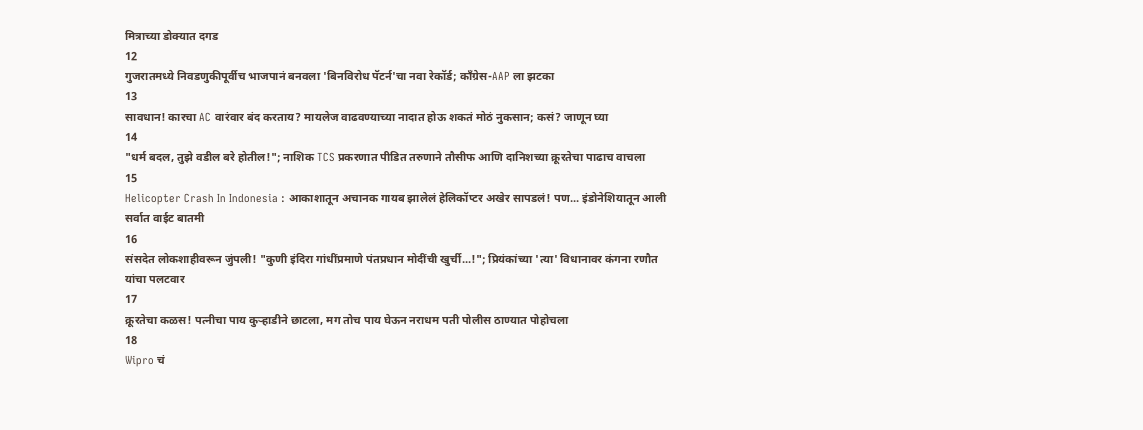मित्राच्या डोक्यात दगड
12
गुजरातमध्ये निवडणुकीपूर्वीच भाजपानं बनवला 'बिनविरोध पॅटर्न'चा नवा रेकॉर्ड; काँग्रेस-AAP ला झटका
13
सावधान! कारचा AC वारंवार बंद करताय? मायलेज वाढवण्याच्या नादात होऊ शकतं मोठं नुकसान; कसं? जाणून घ्या
14
"धर्म बदल, तुझे वडील बरे होतील!"; नाशिक TCS प्रकरणात पीडित तरुणाने तौसीफ आणि दानिशच्या क्रूरतेचा पाढाच वाचला
15
Helicopter Crash In Indonesia : आकाशातून अचानक गायब झालेलं हेलिकॉप्टर अखेर सापडलं! पण... इंडोनेशियातून आली सर्वात वाईट बातमी
16
संसदेत लोकशाहीवरून जुंपली! "कुणी इंदिरा गांधींप्रमाणे पंतप्रधान मोदींची खुर्ची...!"; प्रियंकांच्या 'त्या' विधानावर कंगना रणौत यांचा पलटवार
17
क्रूरतेचा कळस! पत्नीचा पाय कुऱ्हाडीने छाटला, मग तोच पाय घेऊन नराधम पती पोलीस ठाण्यात पोहोचला
18
Wipro चं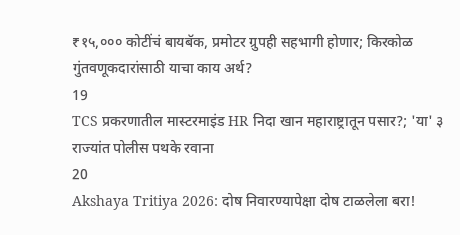₹१५,००० कोटींचं बायबॅक, प्रमोटर ग्रुपही सहभागी होणार; किरकोळ गुंतवणूकदारांसाठी याचा काय अर्थ?
19
TCS प्रकरणातील मास्टरमाइंड HR निदा खान महाराष्ट्रातून पसार?; 'या' ३ राज्यांत पोलीस पथके रवाना
20
Akshaya Tritiya 2026: दोष निवारण्यापेक्षा दोष टाळलेला बरा!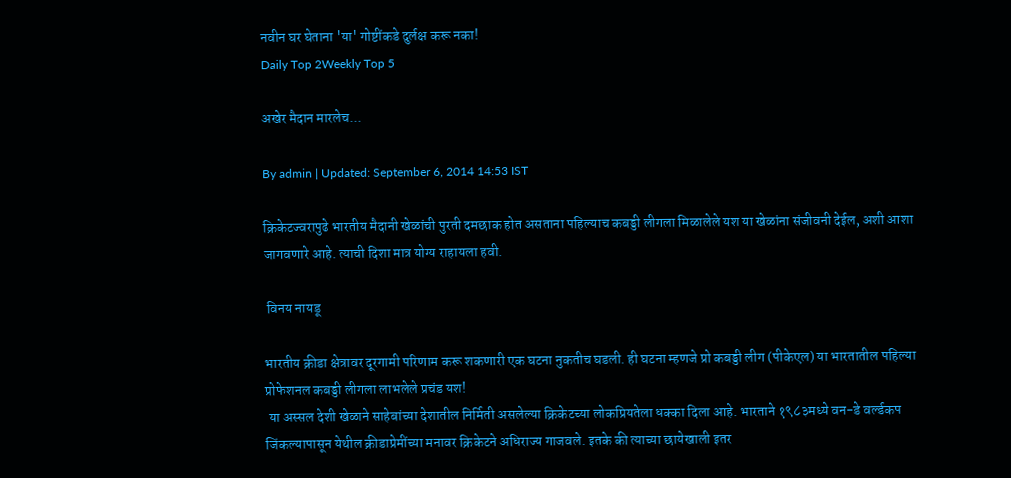नवीन घर घेताना 'या' गोष्टींकडे दुर्लक्ष करू नका!
Daily Top 2Weekly Top 5

अखेर मैदान मारलेच...

By admin | Updated: September 6, 2014 14:53 IST

क्रिकेटज्वरापुढे भारतीय मैदानी खेळांची पुरती दमछाक होत असताना पहिल्याच कबड्डी लीगला मिळालेले यश या खेळांना संजीवनी देईल, अशी आशा जागवणारे आहे. त्याची दिशा मात्र योग्य राहायला हवी.

 विनय नायडू

भारतीय क्रीडा क्षेत्रावर दूरगामी परिणाम करू शकणारी एक घटना नुकतीच घडली. ही घटना म्हणजे प्रो कबड्डी लीग (पीकेएल) या भारतातील पहिल्या प्रोफेशनल कबड्डी लीगला लाभलेले प्रचंड यश!
 या अस्सल देशी खेळाने साहेबांच्या देशातील निर्मिती असलेल्या क्रिकेटच्या लोकप्रियतेला धक्का दिला आहे. भारताने १९८३मध्ये वन-डे वर्ल्डकप जिंकल्यापासून येथील क्रीडाप्रेमींच्या मनावर क्रिकेटने अधिराज्य गाजवले. इतके की त्याच्या छायेखाली इतर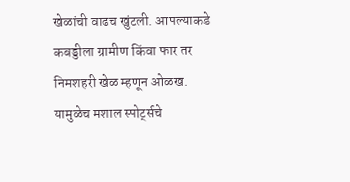खेळांची वाढच खुंटली. आपल्याकडे कबड्डीला ग्रामीण किंवा फार तर निमशहरी खेळ म्हणून ओळख. यामुळेच मशाल स्पोर्ट्सचे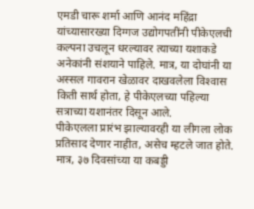एमडी चारू शर्मा आणि आनंद महिंद्रा यांच्यासारख्या दिग्गज उद्योगपतींनी पीकेएलची कल्पना उचलून धरल्यावर त्याच्या यशाकडे अनेकांनी संशयाने पाहिले. मात्र, या दोघांनी या अस्सल गावरान खेळावर दाखवलेला विश्‍वास किती सार्थ होता, हे पीकेएलच्या पहिल्या सत्राच्या यशानंतर दिसून आले.
पीकेएलला प्रारंभ झाल्यावरही या लीगला लोक प्रतिसाद देणार नाहीत, असेच म्हटले जात होते. मात्र, ३७ दिवसांच्या या कबड्डी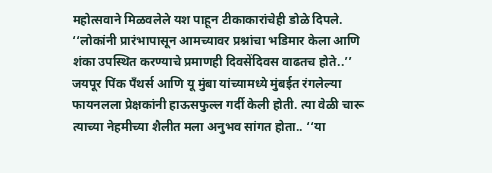महोत्सवाने मिळवलेले यश पाहून टीकाकारांचेही डोळे दिपले. ‘‘लोकांनी प्रारंभापासून आमच्यावर प्रश्नांचा भडिमार केला आणि शंका उपस्थित करण्याचे प्रमाणही दिवसेंदिवस वाढतच होते..’’ जयपूर पिंक पँथर्स आणि यू मुंबा यांच्यामध्ये मुंबईत रंगलेल्या फायनलला प्रेक्षकांनी हाऊसफुल्ल गर्दी केली होती. त्या वेळी चारू त्याच्या नेहमीच्या शैलीत मला अनुभव सांगत होता.. ‘‘या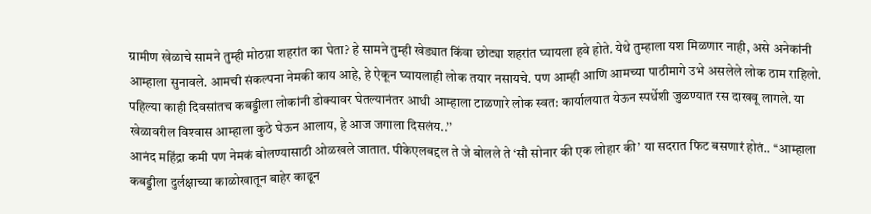ग्रामीण खेळाचे सामने तुम्ही मोठय़ा शहरांत का घेता? हे सामने तुम्ही खेड्यात किंवा छोट्या शहरांत घ्यायला हवे होते. येथे तुम्हाला यश मिळणार नाही, असे अनेकांनी आम्हाला सुनावले. आमची संकल्पना नेमकी काय आहे, हे ऐकून घ्यायलाही लोक तयार नसायचे. पण आम्ही आणि आमच्या पाठीमागे उभे असलेले लोक ठाम राहिलो. पहिल्या काही दिवसांतच कबड्डीला लोकांनी डोक्यावर घेतल्यानंतर आधी आम्हाला टाळणारे लोक स्वत: कार्यालयात येऊन स्पर्धेशी जुळण्यात रस दाखवू लागले. या खेळावरील विश्‍वास आम्हाला कुठे घेऊन आलाय, हे आज जगाला दिसलंय..’’
आनंद महिंद्रा कमी पण नेमकं बोलण्यासाठी ओळखले जातात. पीकेएलबद्दल ते जे बोलले ते ‘सौ सोनार की एक लोहार की’ या सदरात फिट बसणारं होतं.. ‘‘आम्हाला कबड्डीला दुर्लक्षाच्या काळोखातून बाहेर काढून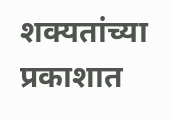शक्यतांच्या प्रकाशात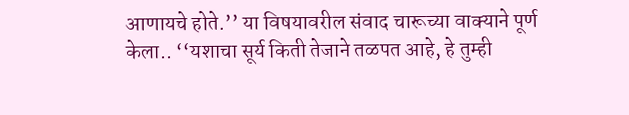आणायचे होते.’’ या विषयावरील संवाद चारूच्या वाक्याने पूर्ण केला.. ‘‘यशाचा सूर्य किती तेजाने तळपत आहे, हे तुम्ही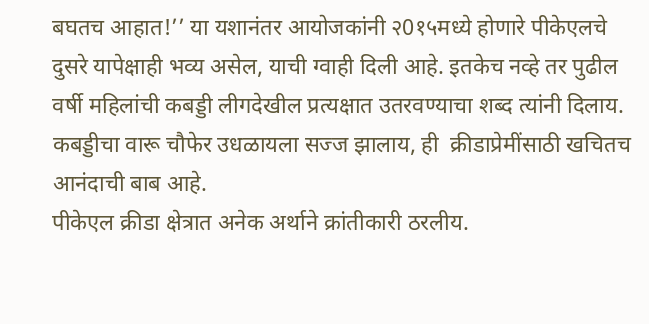बघतच आहात!’’ या यशानंतर आयोजकांनी २0१५मध्ये होणारे पीकेएलचे दुसरे यापेक्षाही भव्य असेल, याची ग्वाही दिली आहे. इतकेच नव्हे तर पुढील वर्षी महिलांची कबड्डी लीगदेखील प्रत्यक्षात उतरवण्याचा शब्द त्यांनी दिलाय. कबड्डीचा वारू चौफेर उधळायला सज्ज झालाय, ही  क्रीडाप्रेमींसाठी खचितच आनंदाची बाब आहे.
पीकेएल क्रीडा क्षेत्रात अनेक अर्थाने क्रांतीकारी ठरलीय.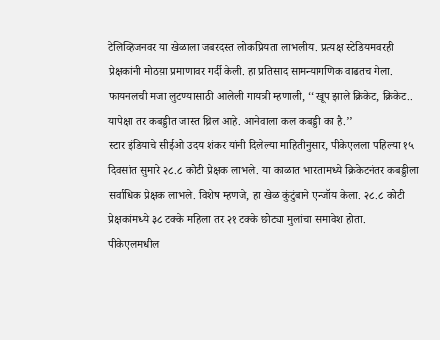टेलिव्हिजनवर या खेळाला जबरदस्त लोकप्रियता लाभलीय. प्रत्यक्ष स्टेडियमवरही प्रेक्षकांनी मोठय़ा प्रमाणावर गर्दी केली. हा प्रतिसाद सामन्यागणिक वाढतच गेला. फायनलची मजा लुटण्यासाठी आलेली गायत्री म्हणाली, ‘‘खूप झाले क्रिकेट, क्रिकेट.. यापेक्षा तर कबड्डीत जास्त थ्रिल आहे. आनेवाला कल कबड्डी का है.’’
स्टार इंडियाचे सीईओ उदय शंकर यांनी दिलेल्या माहितीनुसार, पीकेएलला पहिल्या १५ दिवसांत सुमारे २८.८ कोटी प्रेक्षक लाभले. या काळात भारतामध्ये क्रिकेटनंतर कबड्डीला सर्वाधिक प्रेक्षक लाभले. विशेष म्हणजे, हा खेळ कुंटुंबाने एन्जॉय केला. २८.८ कोटी प्रेक्षकांमध्ये ३८ टक्के महिला तर २१ टक्के छोट्या मुलांचा समावेश होता.
पीकेएलमधील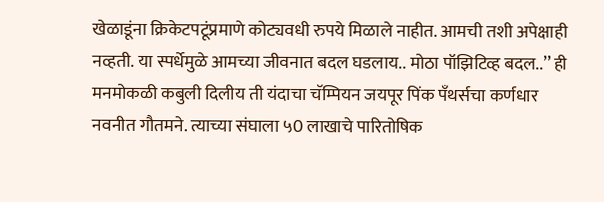खेळाडूंना क्रिकेटपटूंप्रमाणे कोट्यवधी रुपये मिळाले नाहीत. आमची तशी अपेक्षाही नव्हती. या स्पर्धेमुळे आमच्या जीवनात बदल घडलाय.. मोठा पॉझिटिव्ह बदल..’’ ही मनमोकळी कबुली दिलीय ती यंदाचा चॅम्पियन जयपूर पिंक पँथर्सचा कर्णधार नवनीत गौतमने. त्याच्या संघाला ५0 लाखाचे पारितोषिक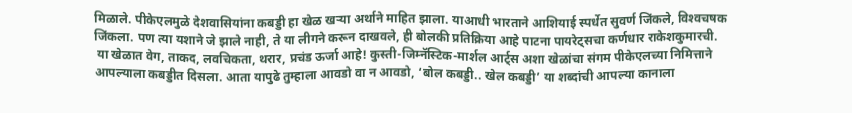मिळाले. पीकेएलमुळे देशवासियांना कबड्डी हा खेळ खर्‍या अर्थाने माहित झाला. याआधी भारताने आशियाई स्पर्धेत सुवर्ण जिंकले, विश्‍वचषक जिंकला. पण त्या यशाने जे झाले नाही, ते या लीगने करून दाखवले, ही बोलकी प्रतिक्रिया आहे पाटना पायरेट्सचा कर्णधार राकेशकुमारची.
 या खेळात वेग, ताकद, लवचिकता, थरार, प्रचंड ऊर्जा आहे! कुस्ती-जिम्नॅस्टिक-मार्शल आर्ट्स अशा खेळांचा संगम पीकेएलच्या निमित्ताने आपल्याला कबड्डीत दिसला. आता यापुढे तुम्हाला आवडो वा न आवडो, ‘बोल कबड्डी.. खेल कबड्डी’ या शब्दांची आपल्या कानाला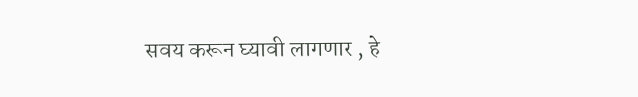सवय करून घ्यावी लागणार , हे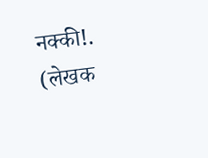नक्की!.
(लेखक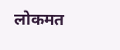लोकमत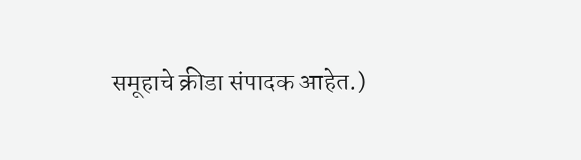समूहाचे क्रीडा संपादक आहेत.)